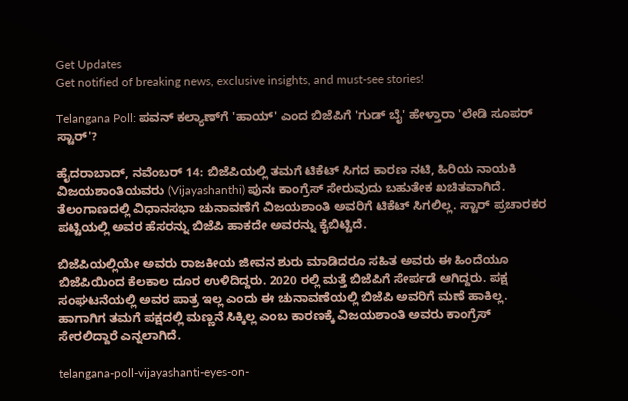Get Updates
Get notified of breaking news, exclusive insights, and must-see stories!

Telangana Poll: ಪವನ್‌ ಕಲ್ಯಾಣ್‌ಗೆ 'ಹಾಯ್' ಎಂದ ಬಿಜೆಪಿಗೆ 'ಗುಡ್‌ ಬೈ' ಹೇಳ್ತಾರಾ 'ಲೇಡಿ ಸೂಪರ್‌ ಸ್ಟಾರ್'?

ಹೈದರಾಬಾದ್, ನವೆಂಬರ್ 14: ಬಿಜೆಪಿಯಲ್ಲಿ ತಮಗೆ ಟಿಕೆಟ್ ಸಿಗದ ಕಾರಣ ನಟಿ, ಹಿರಿಯ ನಾಯಕಿ ವಿಜಯಶಾಂತಿಯವರು (Vijayashanthi) ಪುನಃ ಕಾಂಗ್ರೆಸ್ ಸೇರುವುದು ಬಹುತೇಕ ಖಚಿತವಾಗಿದೆ. ತೆಲಂಗಾಣದಲ್ಲಿ ವಿಧಾನಸಭಾ ಚುನಾವಣೆಗೆ ವಿಜಯಶಾಂತಿ ಅವರಿಗೆ ಟಿಕೆಟ್ ಸಿಗಲಿಲ್ಲ. ಸ್ಟಾರ್ ಪ್ರಚಾರಕರ ಪಟ್ಟಿಯಲ್ಲಿ ಅವರ ಹೆಸರನ್ನು ಬಿಜೆಪಿ ಹಾಕದೇ ಅವರನ್ನು ಕೈಬಿಟ್ಟಿದೆ.

ಬಿಜೆಪಿಯಲ್ಲಿಯೇ ಅವರು ರಾಜಕೀಯ ಜೀವನ ಶುರು ಮಾಡಿದರೂ ಸಹಿತ ಅವರು ಈ ಹಿಂದೆಯೂ ಬಿಜೆಪಿಯಿಂದ ಕೆಲಕಾಲ ದೂರ ಉಳಿದಿದ್ದರು. 2020 ರಲ್ಲಿ ಮತ್ತೆ ಬಿಜೆಪಿಗೆ ಸೇರ್ಪಡೆ ಆಗಿದ್ದರು. ಪಕ್ಷ ಸಂಘಟನೆಯಲ್ಲಿ ಅವರ ಪಾತ್ರ ಇಲ್ಲ ಎಂದು ಈ ಚುನಾವಣೆಯಲ್ಲಿ ಬಿಜೆಪಿ ಅವರಿಗೆ ಮಣೆ ಹಾಕಿಲ್ಲ. ಹಾಗಾಗಿಗ ತಮಗೆ ಪಕ್ಷದಲ್ಲಿ ಮಣ್ಣನೆ ಸಿಕ್ಕಿಲ್ಲ ಎಂಬ ಕಾರಣಕ್ಕೆ ವಿಜಯಶಾಂತಿ ಅವರು ಕಾಂಗ್ರೆಸ್‌ ಸೇರಲಿದ್ದಾರೆ ಎನ್ನಲಾಗಿದೆ.

telangana-poll-vijayashanti-eyes-on-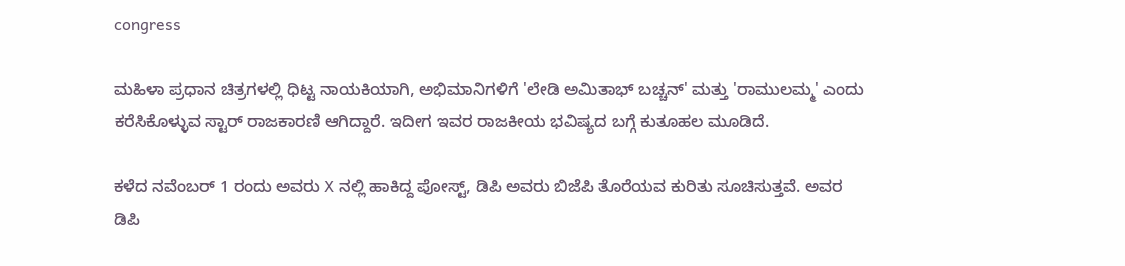congress

ಮಹಿಳಾ ಪ್ರಧಾನ ಚಿತ್ರಗಳಲ್ಲಿ ಧಿಟ್ಟ ನಾಯಕಿಯಾಗಿ, ಅಭಿಮಾನಿಗಳಿಗೆ 'ಲೇಡಿ ಅಮಿತಾಭ್ ಬಚ್ಚನ್' ಮತ್ತು 'ರಾಮುಲಮ್ಮ' ಎಂದು ಕರೆಸಿಕೊಳ್ಳುವ ಸ್ಟಾರ್ ರಾಜಕಾರಣಿ ಆಗಿದ್ದಾರೆ. ಇದೀಗ ಇವರ ರಾಜಕೀಯ ಭವಿಷ್ಯದ ಬಗ್ಗೆ ಕುತೂಹಲ ಮೂಡಿದೆ.

ಕಳೆದ ನವೆಂಬರ್ 1 ರಂದು ಅವರು X ನಲ್ಲಿ ಹಾಕಿದ್ದ ಪೋಸ್ಟ್, ಡಿಪಿ ಅವರು ಬಿಜೆಪಿ ತೊರೆಯವ ಕುರಿತು ಸೂಚಿಸುತ್ತವೆ. ಅವರ ಡಿಪಿ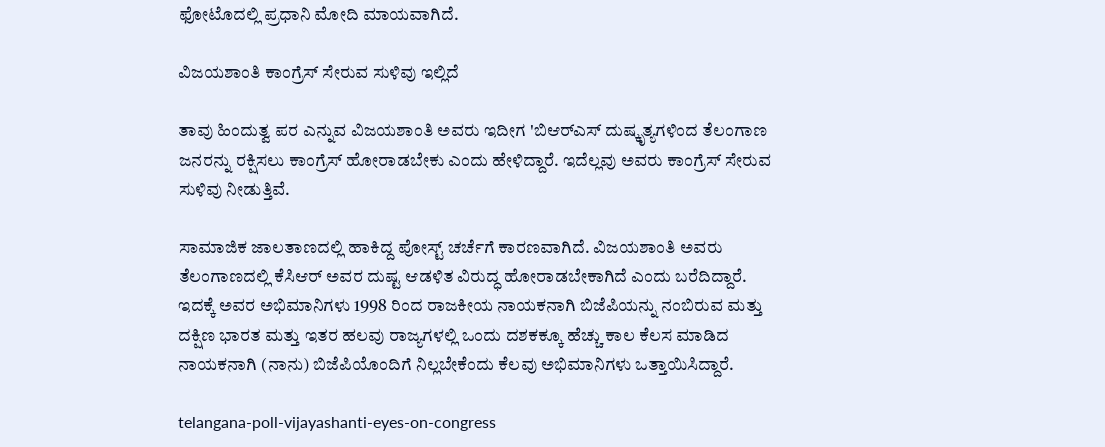ಫೋಟೊದಲ್ಲಿ ಪ್ರಧಾನಿ ಮೋದಿ ಮಾಯವಾಗಿದೆ.

ವಿಜಯಶಾಂತಿ ಕಾಂಗ್ರೆಸ್ ಸೇರುವ ಸುಳಿವು ಇಲ್ಲಿದೆ

ತಾವು ಹಿಂದುತ್ವ ಪರ ಎನ್ನುವ ವಿಜಯಶಾಂತಿ ಅವರು ಇದೀಗ 'ಬಿಆರ್‌ಎಸ್ ದುಷ್ಕೃತ್ಯಗಳಿಂದ ತೆಲಂಗಾಣ ಜನರನ್ನು ರಕ್ಷಿಸಲು ಕಾಂಗ್ರೆಸ್ ಹೋರಾಡಬೇಕು ಎಂದು ಹೇಳಿದ್ದಾರೆ. ಇದೆಲ್ಲವು ಅವರು ಕಾಂಗ್ರೆಸ್ ಸೇರುವ ಸುಳಿವು ನೀಡುತ್ತಿವೆ.

ಸಾಮಾಜಿಕ ಜಾಲತಾಣದಲ್ಲಿ ಹಾಕಿದ್ದ ಪೋಸ್ಟ್ ಚರ್ಚೆಗೆ ಕಾರಣವಾಗಿದೆ. ವಿಜಯಶಾಂತಿ ಅವರು ತೆಲಂಗಾಣದಲ್ಲಿ ಕೆಸಿಆರ್ ಅವರ ದುಷ್ಟ ಆಡಳಿತ ವಿರುದ್ಧ ಹೋರಾಡಬೇಕಾಗಿದೆ ಎಂದು ಬರೆದಿದ್ದಾರೆ. ಇದಕ್ಕೆ ಅವರ ಅಭಿಮಾನಿಗಳು 1998 ರಿಂದ ರಾಜಕೀಯ ನಾಯಕನಾಗಿ ಬಿಜೆಪಿಯನ್ನು ನಂಬಿರುವ ಮತ್ತು ದಕ್ಷಿಣ ಭಾರತ ಮತ್ತು ಇತರ ಹಲವು ರಾಜ್ಯಗಳಲ್ಲಿ ಒಂದು ದಶಕಕ್ಕೂ ಹೆಚ್ಚು ಕಾಲ ಕೆಲಸ ಮಾಡಿದ ನಾಯಕನಾಗಿ (ನಾನು) ಬಿಜೆಪಿಯೊಂದಿಗೆ ನಿಲ್ಲಬೇಕೆಂದು ಕೆಲವು ಅಭಿಮಾನಿಗಳು ಒತ್ತಾಯಿಸಿದ್ದಾರೆ.

telangana-poll-vijayashanti-eyes-on-congress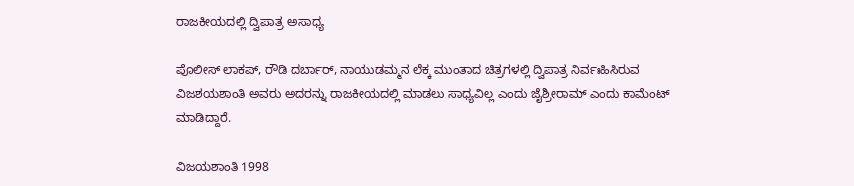ರಾಜಕೀಯದಲ್ಲಿ ದ್ವಿಪಾತ್ರ ಅಸಾಧ್ಯ

ಪೊಲೀಸ್ ಲಾಕಪ್, ರೌಡಿ ದರ್ಬಾರ್, ನಾಯುಡಮ್ಮನ ಲೆಕ್ಕ ಮುಂತಾದ ಚಿತ್ರಗಳಲ್ಲಿ ದ್ವಿಪಾತ್ರ ನಿರ್ವಃಹಿಸಿರುವ ವಿಜಶಯಶಾಂತಿ ಅವರು ಅದರನ್ನು ರಾಜಕೀಯದಲ್ಲಿ ಮಾಡಲು ಸಾಧ್ಯವಿಲ್ಲ ಎಂದು ಜೈಶ್ರೀರಾಮ್ ಎಂದು ಕಾಮೆಂಟ್ ಮಾಡಿದ್ದಾರೆ.

ವಿಜಯಶಾಂತಿ 1998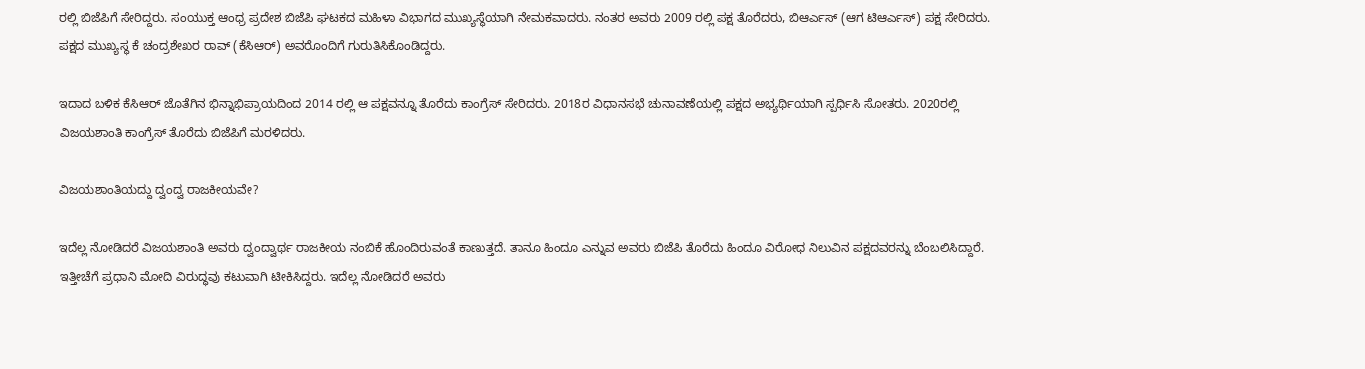ರಲ್ಲಿ ಬಿಜೆಪಿಗೆ ಸೇರಿದ್ದರು. ಸಂಯುಕ್ತ ಆಂಧ್ರ ಪ್ರದೇಶ ಬಿಜೆಪಿ ಘಟಕದ ಮಹಿಳಾ ವಿಭಾಗದ ಮುಖ್ಯಸ್ಥೆಯಾಗಿ ನೇಮಕವಾದರು. ನಂತರ ಅವರು 2009 ರಲ್ಲಿ ಪಕ್ಷ ತೊರೆದರು, ಬಿಆರ್ಎಸ್ (ಆಗ ಟಿಆರ್ಎಸ್) ಪಕ್ಷ ಸೇರಿದರು. ಪಕ್ಷದ ಮುಖ್ಯಸ್ಥ ಕೆ ಚಂದ್ರಶೇಖರ ರಾವ್ (ಕೆಸಿಆರ್) ಅವರೊಂದಿಗೆ ಗುರುತಿಸಿಕೊಂಡಿದ್ದರು.

ಇದಾದ ಬಳಿಕ ಕೆಸಿಆರ್ ಜೊತೆಗಿನ ಭಿನ್ನಾಭಿಪ್ರಾಯದಿಂದ 2014 ರಲ್ಲಿ ಆ ಪಕ್ಷವನ್ನೂ ತೊರೆದು ಕಾಂಗ್ರೆಸ್ ಸೇರಿದರು. 2018ರ ವಿಧಾನಸಭೆ ಚುನಾವಣೆಯಲ್ಲಿ ಪಕ್ಷದ ಅಭ್ಯರ್ಥಿಯಾಗಿ ಸ್ಪರ್ಧಿಸಿ ಸೋತರು. 2020ರಲ್ಲಿ ವಿಜಯಶಾಂತಿ ಕಾಂಗ್ರೆಸ್ ತೊರೆದು ಬಿಜೆಪಿಗೆ ಮರಳಿದರು.

ವಿಜಯಶಾಂತಿಯದ್ದು ದ್ವಂದ್ವ ರಾಜಕೀಯವೇ?

ಇದೆಲ್ಲ ನೋಡಿದರೆ ವಿಜಯಶಾಂತಿ ಅವರು ದ್ವಂದ್ವಾರ್ಥ ರಾಜಕೀಯ ನಂಬಿಕೆ ಹೊಂದಿರುವಂತೆ ಕಾಣುತ್ತದೆ. ತಾನೂ ಹಿಂದೂ ಎನ್ನುವ ಅವರು ಬಿಜೆಪಿ ತೊರೆದು ಹಿಂದೂ ವಿರೋಧ ನಿಲುವಿನ ಪಕ್ಷದವರನ್ನು ಬೆಂಬಲಿಸಿದ್ದಾರೆ. ಇತ್ತೀಚೆಗೆ ಪ್ರಧಾನಿ ಮೋದಿ ವಿರುದ್ಧವು ಕಟುವಾಗಿ ಟೀಕಿಸಿದ್ದರು. ಇದೆಲ್ಲ ನೋಡಿದರೆ ಅವರು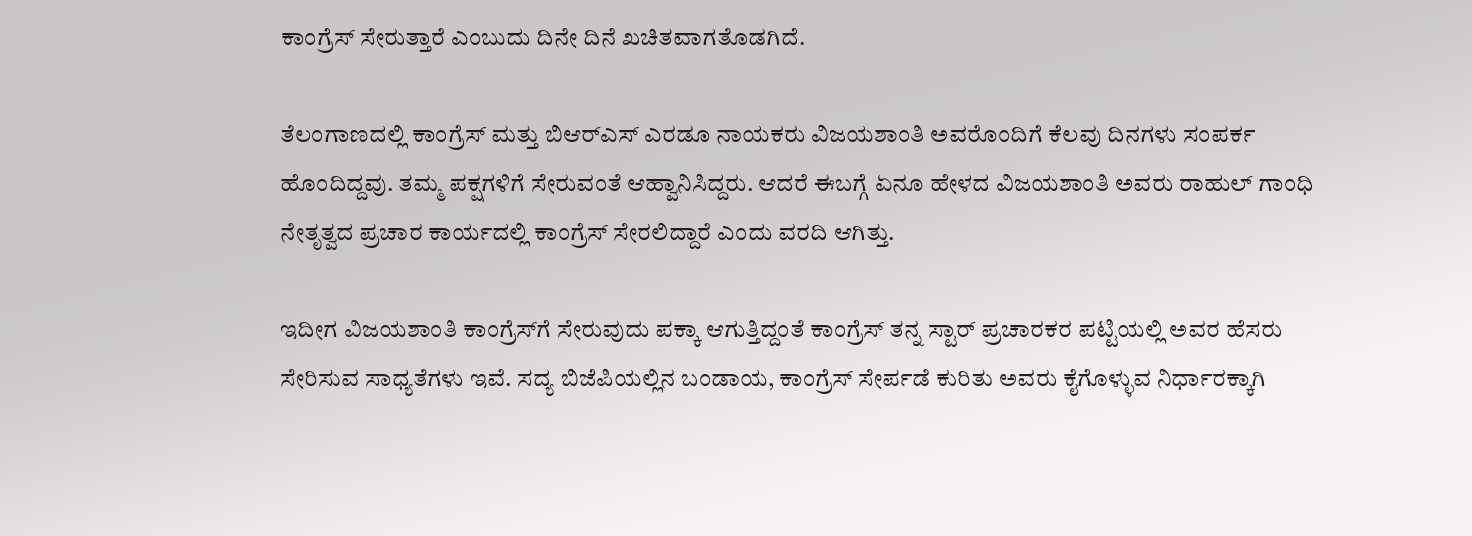ಕಾಂಗ್ರೆಸ್ ಸೇರುತ್ತಾರೆ ಎಂಬುದು ದಿನೇ ದಿನೆ ಖಚಿತವಾಗತೊಡಗಿದೆ.

ತೆಲಂಗಾಣದಲ್ಲಿ ಕಾಂಗ್ರೆಸ್ ಮತ್ತು ಬಿಆರ್‌ಎಸ್ ಎರಡೂ ನಾಯಕರು ವಿಜಯಶಾಂತಿ ಅವರೊಂದಿಗೆ ಕೆಲವು ದಿನಗಳು ಸಂಪರ್ಕ ಹೊಂದಿದ್ದವು. ತಮ್ಮ ಪಕ್ಷಗಳಿಗೆ ಸೇರುವಂತೆ ಆಹ್ವಾನಿಸಿದ್ದರು. ಆದರೆ ಈಬಗ್ಗೆ ಏನೂ ಹೇಳದ ವಿಜಯಶಾಂತಿ ಅವರು ರಾಹುಲ್ ಗಾಂಧಿ ನೇತೃತ್ವದ ಪ್ರಚಾರ ಕಾರ್ಯದಲ್ಲಿ ಕಾಂಗ್ರೆಸ್ ಸೇರಲಿದ್ದಾರೆ ಎಂದು ವರದಿ ಆಗಿತ್ತು.

ಇದೀಗ ವಿಜಯಶಾಂತಿ ಕಾಂಗ್ರೆಸ್‌ಗೆ ಸೇರುವುದು ಪಕ್ಕಾ ಆಗುತ್ತಿದ್ದಂತೆ ಕಾಂಗ್ರೆಸ್ ತನ್ನ ಸ್ಟಾರ್ ಪ್ರಚಾರಕರ ಪಟ್ಟಿಯಲ್ಲಿ ಅವರ ಹೆಸರು ಸೇರಿಸುವ ಸಾಧ್ಯತೆಗಳು ಇವೆ. ಸದ್ಯ ಬಿಜೆಪಿಯಲ್ಲಿನ ಬಂಡಾಯ, ಕಾಂಗ್ರೆಸ್ ಸೇರ್ಪಡೆ ಕುರಿತು ಅವರು ಕೈಗೊಳ್ಳುವ ನಿರ್ಧಾರಕ್ಕಾಗಿ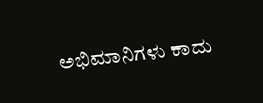ಅಭಿಮಾನಿಗಳು ಕಾದು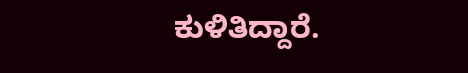ಕುಳಿತಿದ್ದಾರೆ.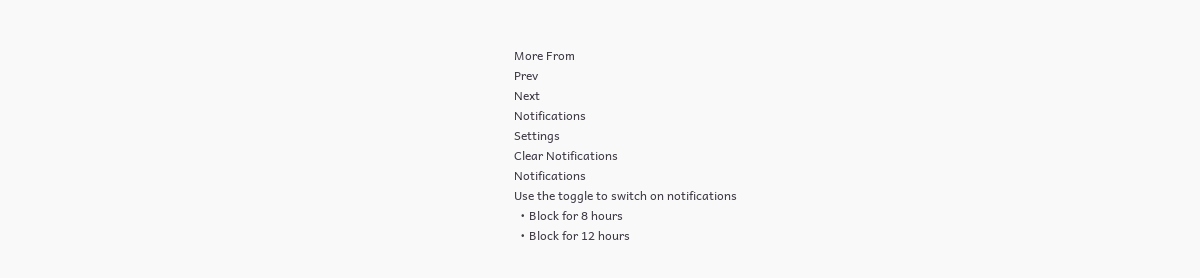More From
Prev
Next
Notifications
Settings
Clear Notifications
Notifications
Use the toggle to switch on notifications
  • Block for 8 hours
  • Block for 12 hours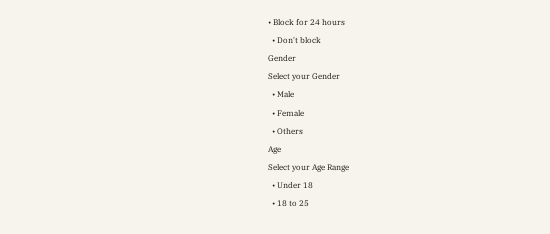• Block for 24 hours
  • Don't block
Gender
Select your Gender
  • Male
  • Female
  • Others
Age
Select your Age Range
  • Under 18
  • 18 to 25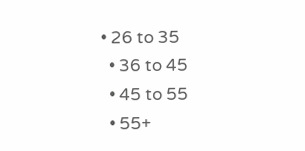• 26 to 35
  • 36 to 45
  • 45 to 55
  • 55+